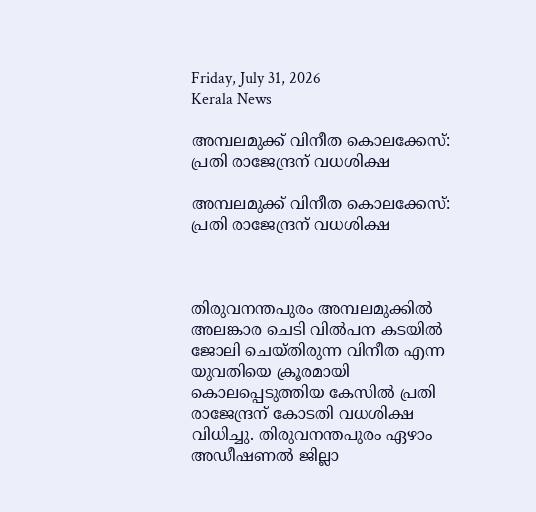Friday, July 31, 2026
Kerala News

അമ്പലമുക്ക് വിനീത കൊലക്കേസ്: പ്രതി രാജേന്ദ്രന് വധശിക്ഷ

അമ്പലമുക്ക് വിനീത കൊലക്കേസ്: പ്രതി രാജേന്ദ്രന് വധശിക്ഷ



തിരുവനന്തപുരം അമ്പലമുക്കില്‍ അലങ്കാര ചെടി വില്‍പന കടയില്‍ ജോലി ചെയ്തിരുന്ന വിനീത എന്ന യുവതിയെ ക്രൂരമായി കൊലപ്പെടുത്തിയ കേസില്‍ പ്രതി രാജേന്ദ്രന് കോടതി വധശിക്ഷ വിധിച്ചു. തിരുവനന്തപുരം ഏഴാം അഡീഷണല്‍ ജില്ലാ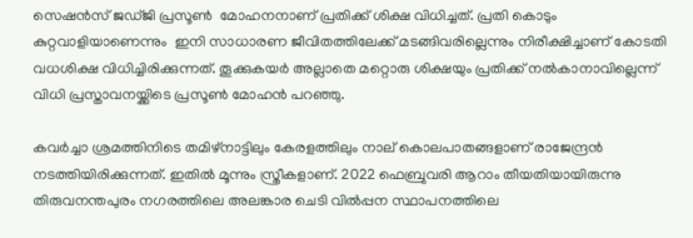സെഷന്‍സ് ജഡ്ജി പ്രസൂണ്‍  മോഹനനാണ് പ്രതിക്ക് ശിക്ഷ വിധിച്ചത്. പ്രതി കൊടും കുറ്റവാളിയാണെന്നും  ഇനി സാധാരണ ജീവിതത്തിലേക്ക് മടങ്ങിവരില്ലെന്നും നിരീക്ഷിച്ചാണ് കോടതി  വധശിക്ഷ വിധിച്ചിരിക്കുന്നത്. തൂക്കുകയര്‍ അല്ലാതെ മറ്റൊരു ശിക്ഷയും പ്രതിക്ക് നല്‍കാനാവില്ലെന്ന് വിധി പ്രസ്താവനയ്ക്കിടെ പ്രസൂണ്‍ മോഹന്‍ പറഞ്ഞു.

കവര്‍ച്ചാ ശ്രമത്തിനിടെ തമിഴ്‌നാട്ടിലും കേരളത്തിലും നാല് കൊലപാതങ്ങളാണ് രാജേന്ദ്രന്‍ നടത്തിയിരിക്കുന്നത്. ഇതില്‍ മൂന്നും സ്ത്രീകളാണ്. 2022 ഫെബ്രുവരി ആറാം തീയതിയായിരുന്നു തിരുവനന്തപുരം നഗരത്തിലെ അലങ്കാര ചെടി വില്‍പ്പന സ്ഥാപനത്തിലെ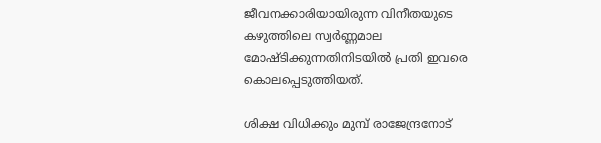ജീവനക്കാരിയായിരുന്ന വിനീതയുടെ കഴുത്തിലെ സ്വര്‍ണ്ണമാല മോഷ്ടിക്കുന്നതിനിടയില്‍ പ്രതി ഇവരെ കൊലപ്പെടുത്തിയത്.

ശിക്ഷ വിധിക്കും മുമ്പ് രാജേന്ദ്രനോട്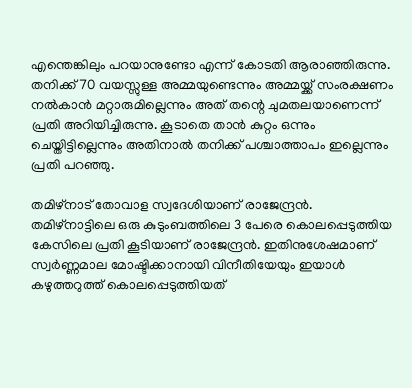എന്തെങ്കിലും പറയാനുണ്ടോ എന്ന് കോടതി ആരാഞ്ഞിരുന്നു. തനിക്ക് 70 വയസ്സുള്ള അമ്മയുണ്ടെന്നും അമ്മയ്ക്ക് സംരക്ഷണം നല്‍കാന്‍ മറ്റാരുമില്ലെന്നും അത് തന്റെ ചുമതലയാണെന്ന് പ്രതി അറിയിച്ചിരുന്നു. കൂടാതെ താന്‍ കുറ്റം ഒന്നും ചെയ്തിട്ടില്ലെന്നും അതിനാല്‍ തനിക്ക് പശ്ചാത്താപം ഇല്ലെന്നും പ്രതി പറഞ്ഞു.

തമിഴ്‌നാട് തോവാള സ്വദേശിയാണ് രാജേന്ദ്രന്‍. തമിഴ്‌നാട്ടിലെ ഒരു കുടുംബത്തിലെ 3 പേരെ കൊലപ്പെടുത്തിയ കേസിലെ പ്രതി കൂടിയാണ് രാജേന്ദ്രന്‍. ഇതിനുശേഷമാണ് സ്വര്‍ണ്ണമാല മോഷ്ടിക്കാനായി വിനീതിയേയും ഇയാള്‍ കഴുത്തറുത്ത് കൊലപ്പെടുത്തിയത്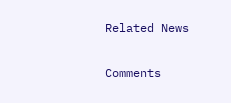Related News

Comments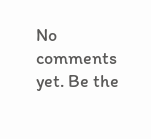No comments yet. Be the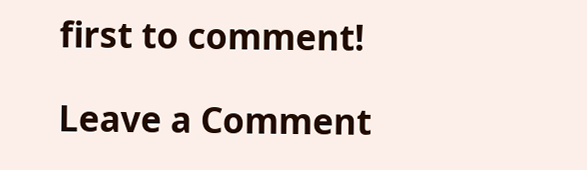first to comment!

Leave a Comment